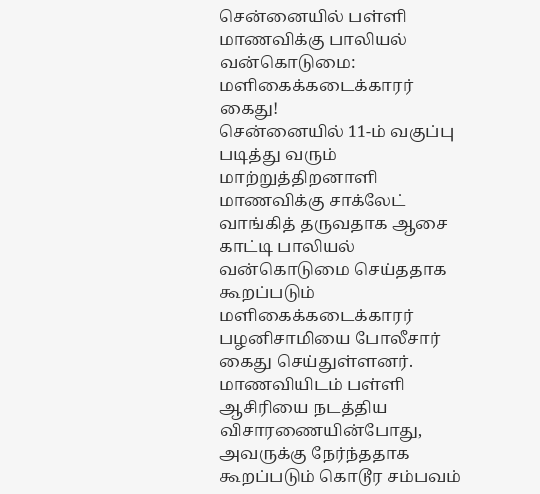சென்னையில் பள்ளி மாணவிக்கு பாலியல் வன்கொடுமை: மளிகைக்கடைக்காரர் கைது!
சென்னையில் 11-ம் வகுப்பு படித்து வரும் மாற்றுத்திறனாளி மாணவிக்கு சாக்லேட் வாங்கித் தருவதாக ஆசை காட்டி பாலியல் வன்கொடுமை செய்ததாக கூறப்படும் மளிகைக்கடைக்காரர் பழனிசாமியை போலீசார் கைது செய்துள்ளனர். மாணவியிடம் பள்ளி ஆசிரியை நடத்திய விசாரணையின்போது, அவருக்கு நேர்ந்ததாக கூறப்படும் கொடூர சம்பவம்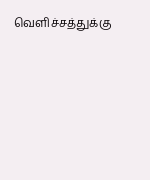வெளிச்சத்துக்கு